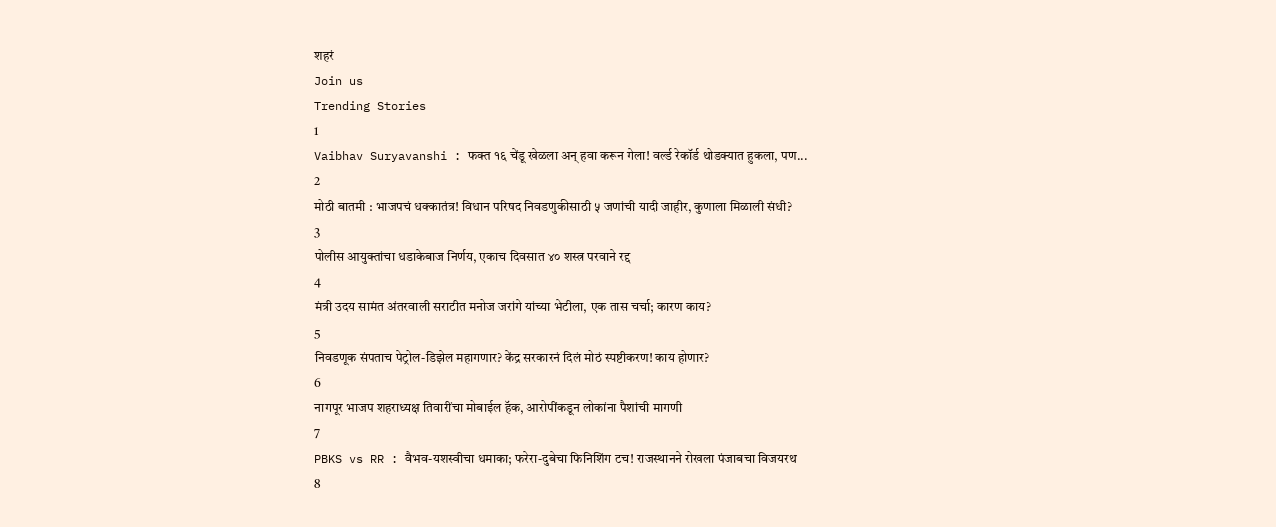शहरं
Join us
Trending Stories
1
Vaibhav Suryavanshi : फक्त १६ चेंडू खेळला अन् हवा करून गेला! वर्ल्ड रेकॉर्ड थोडक्यात हुकला, पण...
2
मोठी बातमी : भाजपचं धक्कातंत्र! विधान परिषद निवडणुकीसाठी ५ जणांची यादी जाहीर, कुणाला मिळाली संधी?
3
पोलीस आयुक्तांचा धडाकेबाज निर्णय, एकाच दिवसात ४० शस्त्र परवाने रद्द
4
मंत्री उदय सामंत अंतरवाली सराटीत मनोज जरांगे यांच्या भेटीला, एक तास चर्चा; कारण काय?
5
निवडणूक संपताच पेट्रोल-डिझेल महागणार? केंद्र सरकारनं दिलं मोठं स्पष्टीकरण! काय होणार?
6
नागपूर भाजप शहराध्यक्ष तिवारींचा मोबाईल हॅक, आरोपींकडून लोकांना पैशांची मागणी
7
PBKS vs RR : वैभव-यशस्वीचा धमाका; फरेरा-दुबेचा फिनिशिंग टच! राजस्थानने रोखला पंजाबचा विजयरथ
8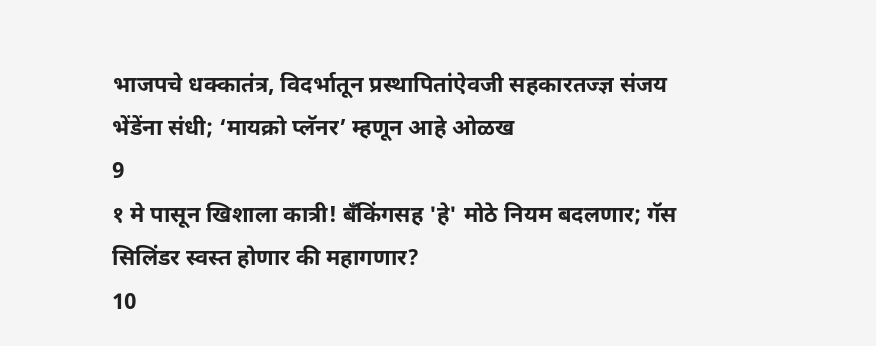भाजपचे धक्कातंत्र, विदर्भातून प्रस्थापितांऐवजी सहकारतज्ज्ञ संजय भेंडेंना संधी; ‘मायक्रो प्लॅनर’ म्हणून आहे ओळख
9
१ मे पासून खिशाला कात्री! बँकिंगसह 'हे' मोठे नियम बदलणार; गॅस सिलिंडर स्वस्त होणार की महागणार?
10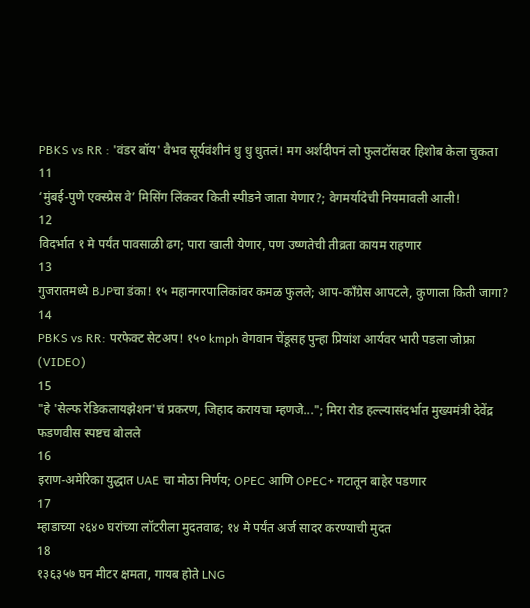PBKS vs RR : 'वंडर बॉय' वैभव सूर्यवंशीनं धु धु धुतलं! मग अर्शदीपनं लो फुलटॉसवर हिशोब केला चुकता
11
‘मुंबई-पुणे एक्स्प्रेस वे’ मिसिंग लिंकवर किती स्पीडने जाता येणार?; वेगमर्यादेची नियमावली आली!
12
विदर्भात १ मे पर्यंत पावसाळी ढग; पारा खाली येणार, पण उष्णतेची तीव्रता कायम राहणार
13
गुजरातमध्ये BJPचा डंका! १५ महानगरपालिकांवर कमळ फुलले; आप-काँग्रेस आपटले, कुणाला किती जागा?
14
PBKS vs RR: परफेक्ट सेटअप! १५० kmph वेगवान चेंडूसह पुन्हा प्रियांश आर्यवर भारी पडला जोफ्रा (VIDEO)
15
"हे 'सेल्फ रेडिकलायझेशन'चं प्रकरण, जिहाद करायचा म्हणजे..."; मिरा रोड हल्ल्यासंदर्भात मुख्यमंत्री देवेंद्र फडणवीस स्पष्टच बोलले
16
इराण-अमेरिका युद्धात UAE चा मोठा निर्णय; OPEC आणि OPEC+ गटातून बाहेर पडणार
17
म्हाडाच्या २६४० घरांच्या लॉटरीला मुदतवाढ; १४ मे पर्यंत अर्ज सादर करण्याची मुदत
18
१३६३५७ घन मीटर क्षमता, गायब होते LNG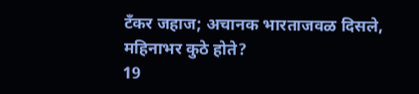टँकर जहाज; अचानक भारताजवळ दिसले, महिनाभर कुठे होते?
19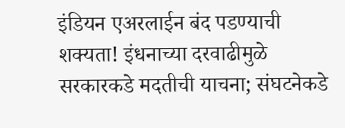इंडियन एअरलाईन बंद पडण्याची शक्यता! इंधनाच्या दरवाढीमुळे सरकारकडे मदतीची याचना; संघटनेकडे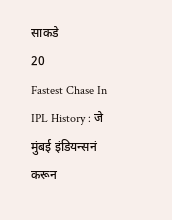साकडे
20
Fastest Chase In IPL History : जे मुंबई इंडियन्सनं करून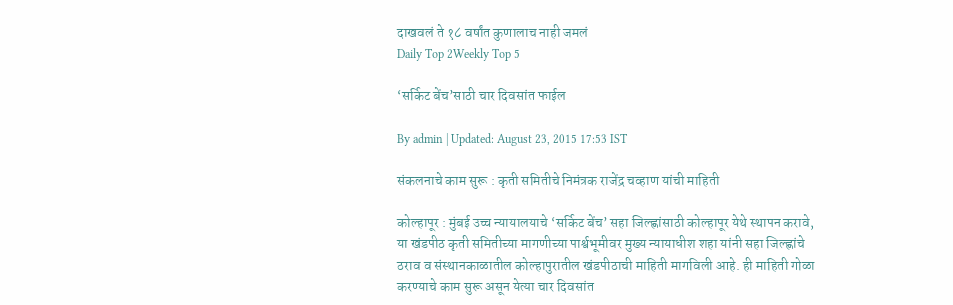दाखवलं ते १८ वर्षांत कुणालाच नाही जमलं
Daily Top 2Weekly Top 5

‘सर्किट बेंच’साठी चार दिवसांत फाईल

By admin | Updated: August 23, 2015 17:53 IST

संकलनाचे काम सुरू : कृती समितीचे निमंत्रक राजेंद्र चव्हाण यांची माहिती

कोल्हापूर : मुंबई उच्च न्यायालयाचे ‘सर्किट बेंच’ सहा जिल्ह्णांसाठी कोल्हापूर येथे स्थापन करावे, या खंडपीठ कृती समितीच्या मागणीच्या पार्श्वभूमीवर मुख्य न्यायाधीश शहा यांनी सहा जिल्ह्णांचे ठराव व संस्थानकाळातील कोल्हापुरातील खंडपीठाची माहिती मागविली आहे. ही माहिती गोळा करण्याचे काम सुरू असून येत्या चार दिवसांत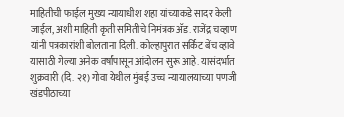माहितीची फाईल मुख्य न्यायाधीश शहा यांच्याकडे सादर केली जाईल, अशी माहिती कृती समितीचे निमंत्रक अ‍ॅड. राजेंद्र चव्हाण यांनी पत्रकारांशी बोलताना दिली. कोल्हापुरात सर्किट बेंच व्हावे यासाठी गेल्या अनेक वर्षांपासून आंदोलन सुरू आहे. यासंदर्भात शुक्रवारी (दि. २१) गोवा येथील मुंबई उच्च न्यायालयाच्या पणजी खंडपीठाच्या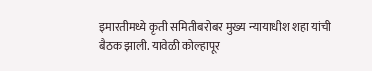इमारतीमध्ये कृती समितीबरोबर मुख्य न्यायाधीश शहा यांची बैठक झाली. यावेळी कोल्हापूर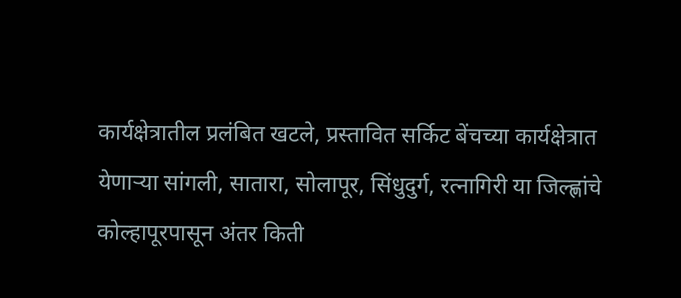कार्यक्षेत्रातील प्रलंबित खटले, प्रस्तावित सर्किट बेंचच्या कार्यक्षेत्रात येणाऱ्या सांगली, सातारा, सोलापूर, सिंधुदुर्ग, रत्नागिरी या जिल्ह्णांचे कोल्हापूरपासून अंतर किती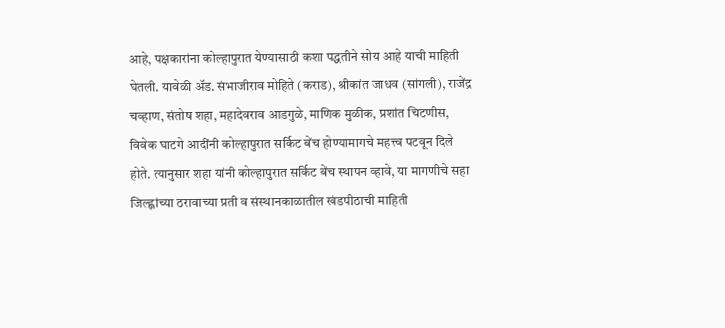आहे, पक्षकारांना कोल्हापुरात येण्यासाठी कशा पद्धतीने सोय आहे याची माहिती घेतली. यावेळी अ‍ॅड. संभाजीराव मोहिते (कराड), श्रीकांत जाधव (सांगली), राजेंद्र चव्हाण, संतोष शहा, महादेवराव आडगुळे, माणिक मुळीक, प्रशांत चिटणीस, विवेक घाटगे आदींनी कोल्हापुरात सर्किट बेंच होण्यामागचे महत्त्व पटवून दिले होते. त्यानुसार शहा यांनी कोल्हापुरात सर्किट बेंच स्थापन व्हावे, या मागणीचे सहा जिल्ह्णांच्या ठरावाच्या प्रती व संस्थानकाळातील खंडपीठाची माहिती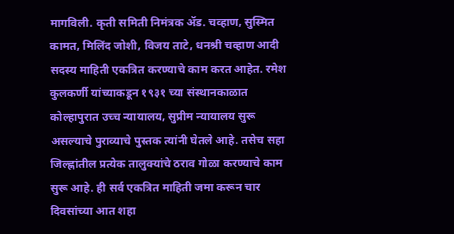मागविली. कृती समिती निमंत्रक अ‍ॅड. चव्हाण, सुस्मित कामत, मिलिंद जोशी, विजय ताटे, धनश्री चव्हाण आदी सदस्य माहिती एकत्रित करण्याचे काम करत आहेत. रमेश कुलकर्णी यांच्याकडून १९३१ च्या संस्थानकाळात कोल्हापुरात उच्च न्यायालय, सुप्रीम न्यायालय सुरू असल्याचे पुराव्याचे पुस्तक त्यांनी घेतले आहे. तसेच सहा जिल्ह्णांतील प्रत्येक तालुक्यांचे ठराव गोळा करण्याचे काम सुरू आहे. ही सर्व एकत्रित माहिती जमा करून चार दिवसांच्या आत शहा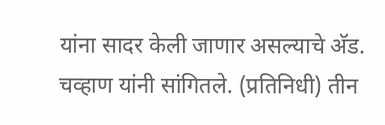यांना सादर केली जाणार असल्याचे अ‍ॅड. चव्हाण यांनी सांगितले. (प्रतिनिधी) तीन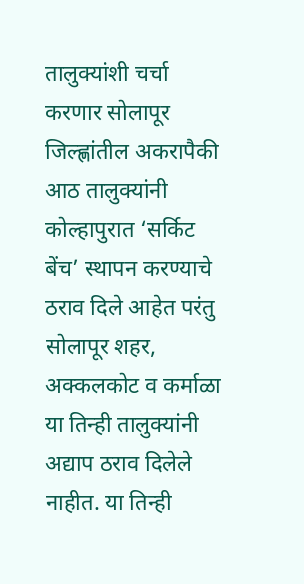तालुक्यांशी चर्चा करणार सोलापूर जिल्ह्णांतील अकरापैकी आठ तालुक्यांनी कोल्हापुरात ‘सर्किट बेंच’ स्थापन करण्याचे ठराव दिले आहेत परंतु सोलापूर शहर, अक्कलकोट व कर्माळा या तिन्ही तालुक्यांनी अद्याप ठराव दिलेले नाहीत. या तिन्ही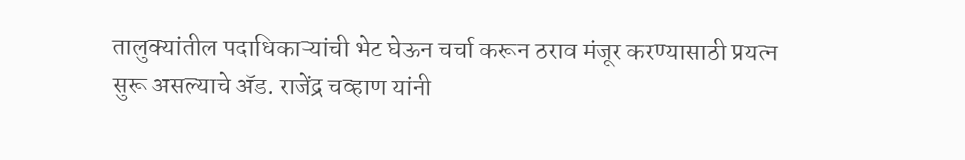तालुक्यांतील पदाधिकाऱ्यांची भेट घेऊन चर्चा करून ठराव मंजूर करण्यासाठी प्रयत्न सुरू असल्याचे अ‍ॅड. राजेंद्र चव्हाण यांनी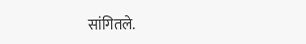सांगितले.